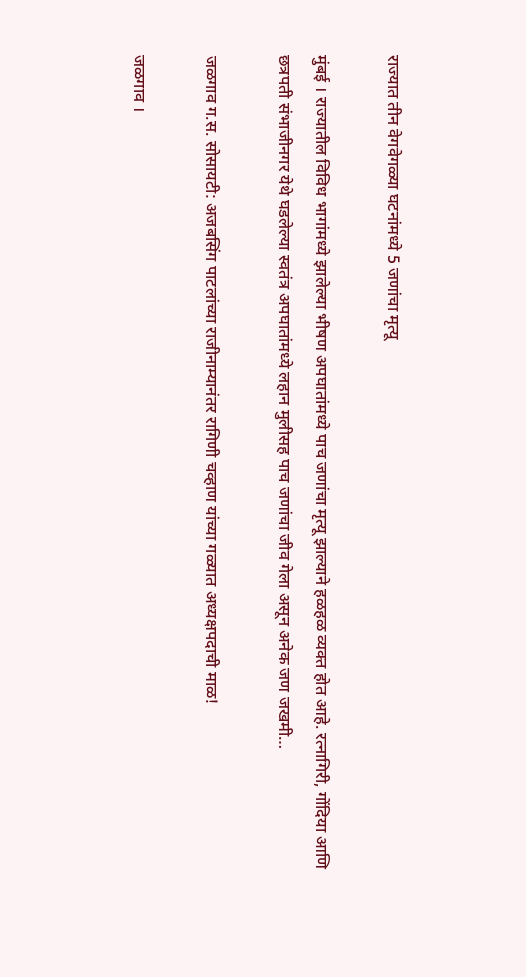राज्यात तीन वेगवेगळ्या घटनांमध्ये 5 जणांचा मृत्यू

मुंबई । राज्यातील विविध भागांमध्ये झालेल्या भीषण अपघातांमध्ये पाच जणांचा मृत्यू झाल्याने हळहळ व्यक्त होत आहे. रत्नागिरी, गोंदिया आणि छत्रपती संभाजीनगर येथे घडलेल्या स्वतंत्र अपघातांमध्ये लहान मुलीसह पाच जणांचा जीव गेला असून अनेक जण जखमी…

जळगाव ग.स. सोसायटी: अजबसिंग पाटलांच्या राजीनाम्यानंतर रागिणी चव्हाण यांच्या गळ्यात अध्यक्षपदाची माळ!

जळगाव ।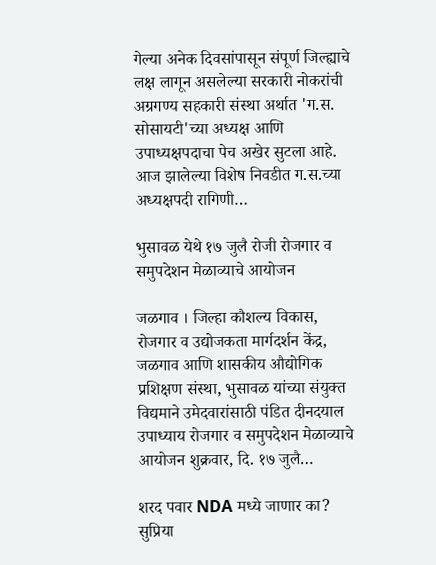गेल्या अनेक दिवसांपासून संपूर्ण जिल्ह्याचे लक्ष लागून असलेल्या सरकारी नोकरांची अग्रगण्य सहकारी संस्था अर्थात 'ग.स. सोसायटी'च्या अध्यक्ष आणि उपाध्यक्षपदाचा पेच अखेर सुटला आहे. आज झालेल्या विशेष निवडीत ग.स.च्या अध्यक्षपदी रागिणी…

भुसावळ येथे १७ जुलै रोजी रोजगार व समुपदेशन मेळाव्याचे आयोजन

जळगाव । जिल्हा कौशल्य विकास, रोजगार व उद्योजकता मार्गदर्शन केंद्र, जळगाव आणि शासकीय औद्योगिक प्रशिक्षण संस्था, भुसावळ यांच्या संयुक्त विद्यमाने उमेदवारांसाठी पंडित दीनदयाल उपाध्याय रोजगार व समुपदेशन मेळाव्याचे आयोजन शुक्रवार, दि. १७ जुलै…

शरद पवार NDA मध्ये जाणार का? सुप्रिया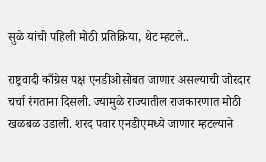सुळे यांची पहिली मोठी प्रतिक्रिया, थेट म्हटले..

राष्ट्रवादी काँग्रेस पक्ष एनडीओसोबत जाणार असल्याची जोरदार चर्चा रंगताना दिसली. ज्यामुळे राज्यातील राजकारणात मोठी खळबळ उडाली. शरद पवार एनडीएमध्ये जाणार म्हटल्याने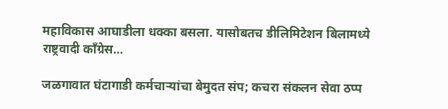महाविकास आघाडीला धक्का बसला. यासोबतच डीलिमिटेशन बिलामध्ये राष्ट्रवादी काँग्रेस…

जळगावात घंटागाडी कर्मचाऱ्यांचा बेमुदत संप; कचरा संकलन सेवा ठप्प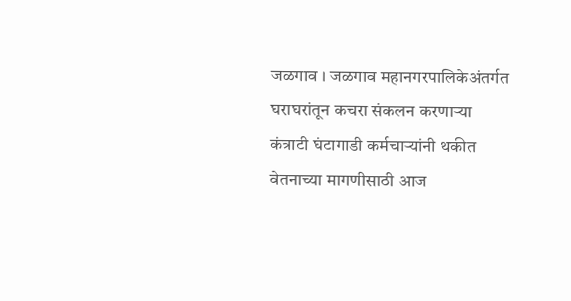जळगाव । जळगाव महानगरपालिकेअंतर्गत घराघरांतून कचरा संकलन करणाऱ्या कंत्राटी घंटागाडी कर्मचाऱ्यांनी थकीत वेतनाच्या मागणीसाठी आज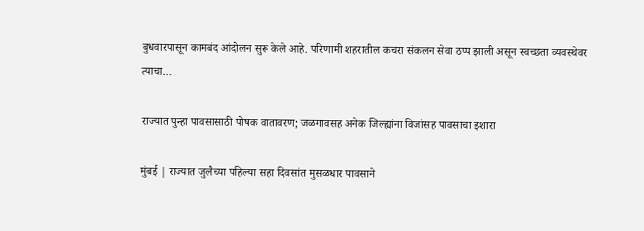बुधवारपासून कामबंद आंदोलन सुरू केले आहे. परिणामी शहरातील कचरा संकलन सेवा ठप्प झाली असून स्वच्छता व्यवस्थेवर त्याचा…

राज्यात पुन्हा पावसासाठी पोषक वातावरण; जळगावसह अनेक जिल्ह्यांना विजांसह पावसाचा इशारा

मुंबई | राज्यात जुलैच्या पहिल्या सहा दिवसांत मुसळधार पावसाने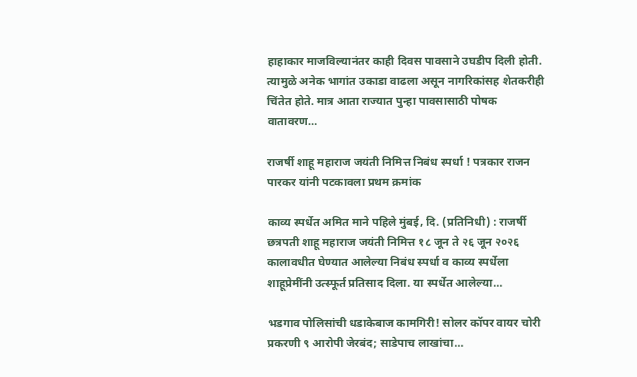हाहाकार माजविल्यानंतर काही दिवस पावसाने उघडीप दिली होती. त्यामुळे अनेक भागांत उकाडा वाढला असून नागरिकांसह शेतकरीही चिंतेत होते. मात्र आता राज्यात पुन्हा पावसासाठी पोषक वातावरण…

राजर्षी शाहू महाराज जयंती निमित्त निबंध स्पर्धा ! पत्रकार राजन पारकर यांनी पटकावला प्रथम क्रमांक

काव्य स्पर्धेत अमित माने पहिले मुंबई, दि. (प्रतिनिधी) : राजर्षी छत्रपती शाहू महाराज जयंती निमित्त १८ जून ते २६ जून २०२६ कालावधीत घेण्यात आलेल्या निबंध स्पर्धा व काव्य स्पर्धेला शाहूप्रेमींनी उत्स्फूर्त प्रतिसाद दिला. या स्पर्धेत आलेल्या…

भडगाव पोलिसांची धडाकेबाज कामगिरी! सोलर कॉपर वायर चोरी प्रकरणी ९ आरोपी जेरबंद; साडेपाच लाखांचा…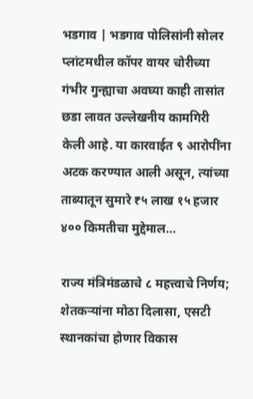भडगाव | भडगाव पोलिसांनी सोलर प्लांटमधील कॉपर वायर चोरीच्या गंभीर गुन्ह्याचा अवघ्या काही तासांत छडा लावत उल्लेखनीय कामगिरी केली आहे. या कारवाईत ९ आरोपींना अटक करण्यात आली असून, त्यांच्या ताब्यातून सुमारे ₹५ लाख १५ हजार ४०० किमतीचा मुद्देमाल…

राज्य मंत्रिमंडळाचे ८ महत्त्वाचे निर्णय; शेतकऱ्यांना मोठा दिलासा, एसटी स्थानकांचा होणार विकास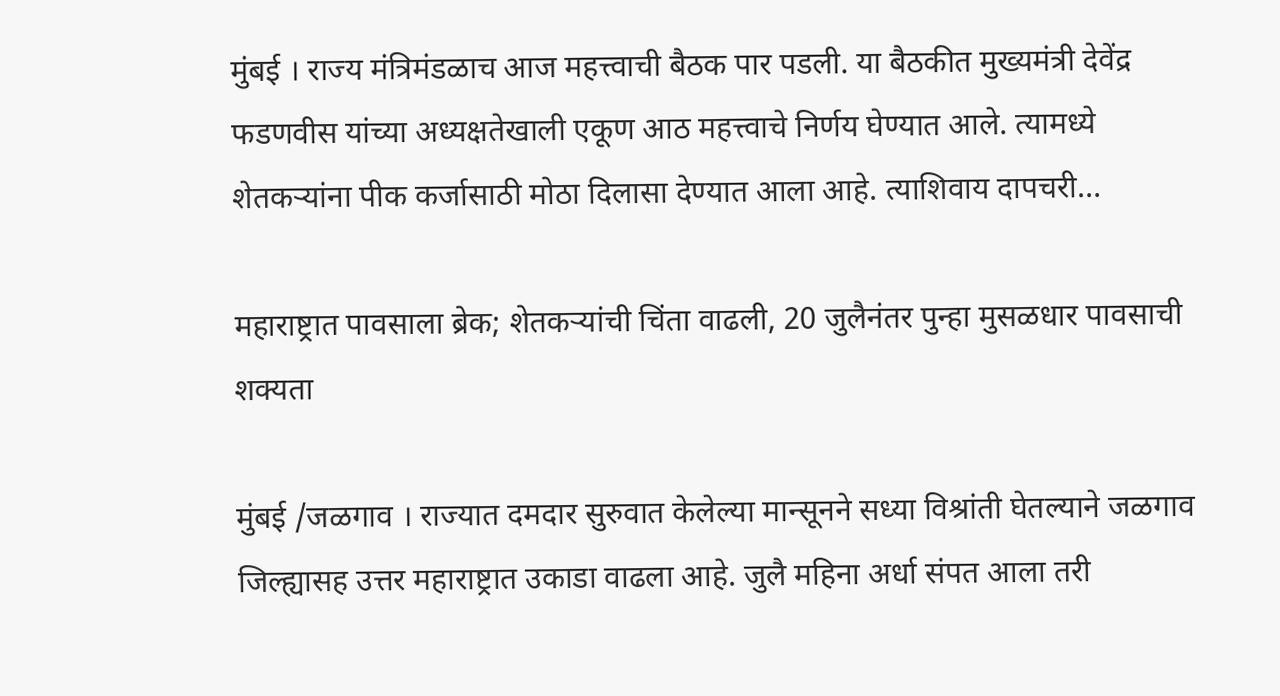मुंबई । राज्य मंत्रिमंडळाच आज महत्त्वाची बैठक पार पडली. या बैठकीत मुख्यमंत्री देवेंद्र फडणवीस यांच्या अध्यक्षतेखाली एकूण आठ महत्त्वाचे निर्णय घेण्यात आले. त्यामध्ये शेतकऱ्यांना पीक कर्जासाठी मोठा दिलासा देण्यात आला आहे. त्याशिवाय दापचरी…

महाराष्ट्रात पावसाला ब्रेक; शेतकऱ्यांची चिंता वाढली, 20 जुलैनंतर पुन्हा मुसळधार पावसाची शक्यता

मुंबई /जळगाव । राज्यात दमदार सुरुवात केलेल्या मान्सूनने सध्या विश्रांती घेतल्याने जळगाव जिल्ह्यासह उत्तर महाराष्ट्रात उकाडा वाढला आहे. जुलै महिना अर्धा संपत आला तरी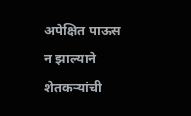अपेक्षित पाऊस न झाल्याने शेतकऱ्यांची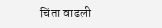चिंता वाढली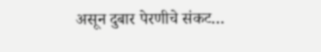असून दुबार पेरणीचे संकट…